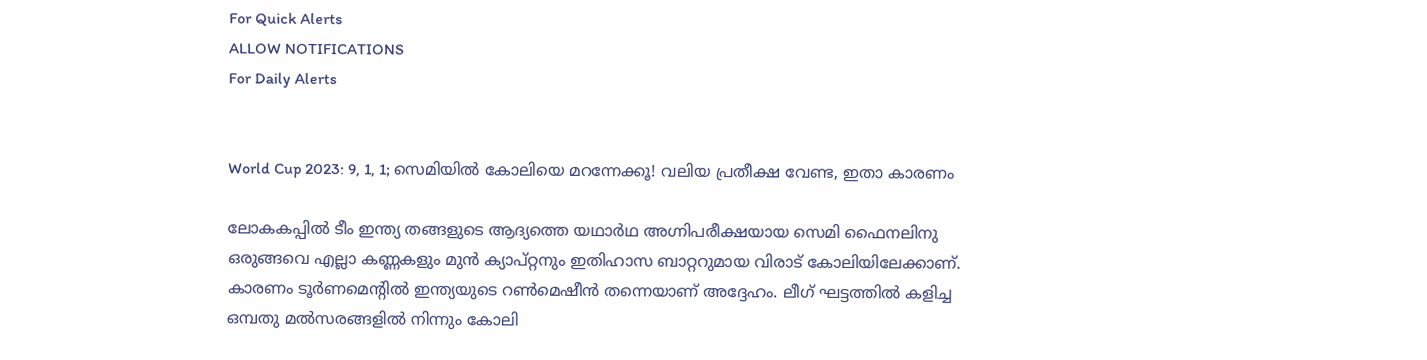For Quick Alerts
ALLOW NOTIFICATIONS
For Daily Alerts


World Cup 2023: 9, 1, 1; സെമിയില്‍ കോലിയെ മറന്നേക്കൂ! വലിയ പ്രതീക്ഷ വേണ്ട, ഇതാ കാരണം

ലോകകപ്പില്‍ ടീം ഇന്ത്യ തങ്ങളുടെ ആദ്യത്തെ യഥാര്‍ഥ അഗ്നിപരീക്ഷയായ സെമി ഫൈനലിനു ഒരുങ്ങവെ എല്ലാ കണ്ണകളും മുന്‍ ക്യാപ്റ്റനും ഇതിഹാസ ബാറ്ററുമായ വിരാട് കോലിയിലേക്കാണ്. കാരണം ടൂര്‍ണമെന്റില്‍ ഇന്ത്യയുടെ റണ്‍മെഷീന്‍ തന്നെയാണ് അദ്ദേഹം. ലീഗ് ഘട്ടത്തില്‍ കളിച്ച ഒമ്പതു മല്‍സരങ്ങളില്‍ നിന്നും കോലി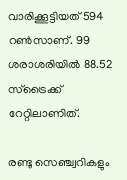വാരിക്കൂട്ടിയത് 594 റണ്‍സാണ്. 99 ശരാശരിയില്‍ 88.52 സ്‌ട്രൈക്ക് റേറ്റിലാണിത്.

രണ്ടു സെഞ്ച്വറികളും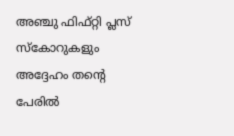അഞ്ചു ഫിഫ്റ്റി പ്ലസ് സ്‌കോറുകളും അദ്ദേഹം തന്റെ പേരില്‍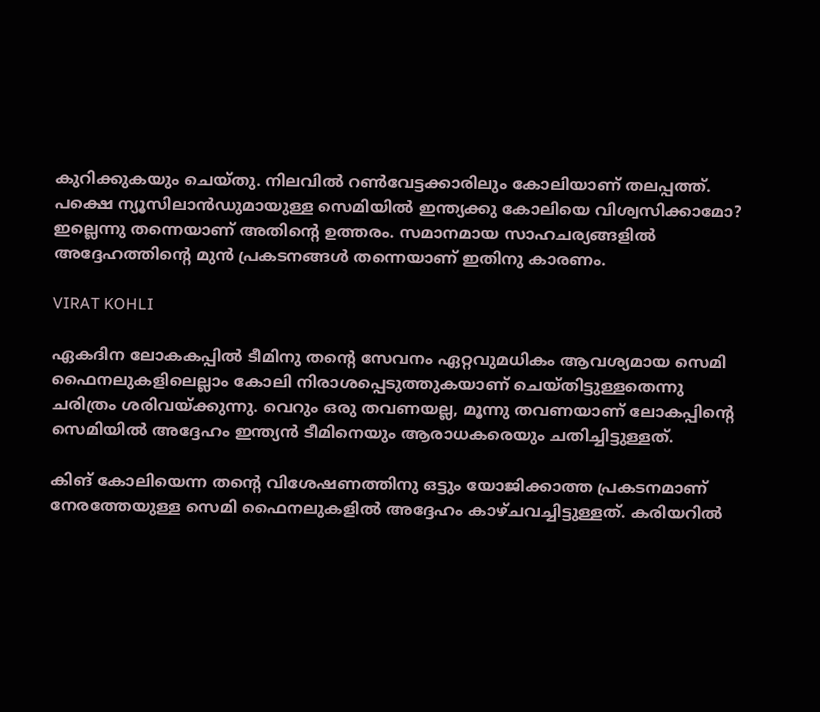കുറിക്കുകയും ചെയ്തു. നിലവില്‍ റണ്‍വേട്ടക്കാരിലും കോലിയാണ് തലപ്പത്ത്. പക്ഷെ ന്യൂസിലാന്‍ഡുമായുള്ള സെമിയില്‍ ഇന്ത്യക്കു കോലിയെ വിശ്വസിക്കാമോ? ഇല്ലെന്നു തന്നെയാണ് അതിന്റെ ഉത്തരം. സമാനമായ സാഹചര്യങ്ങളില്‍ അദ്ദേഹത്തിന്റെ മുന്‍ പ്രകടനങ്ങള്‍ തന്നെയാണ് ഇതിനു കാരണം.

VIRAT KOHLI

ഏകദിന ലോകകപ്പില്‍ ടീമിനു തന്റെ സേവനം ഏറ്റവുമധികം ആവശ്യമായ സെമി ഫൈനലുകളിലെല്ലാം കോലി നിരാശപ്പെടുത്തുകയാണ് ചെയ്തിട്ടുള്ളതെന്നു ചരിത്രം ശരിവയ്ക്കുന്നു. വെറും ഒരു തവണയല്ല, മൂന്നു തവണയാണ് ലോകപ്പിന്റെ സെമിയില്‍ അദ്ദേഹം ഇന്ത്യന്‍ ടീമിനെയും ആരാധകരെയും ചതിച്ചിട്ടുള്ളത്.

കിങ് കോലിയെന്ന തന്റെ വിശേഷണത്തിനു ഒട്ടും യോജിക്കാത്ത പ്രകടനമാണ് നേരത്തേയുള്ള സെമി ഫൈനലുകളില്‍ അദ്ദേഹം കാഴ്ചവച്ചിട്ടുള്ളത്. കരിയറില്‍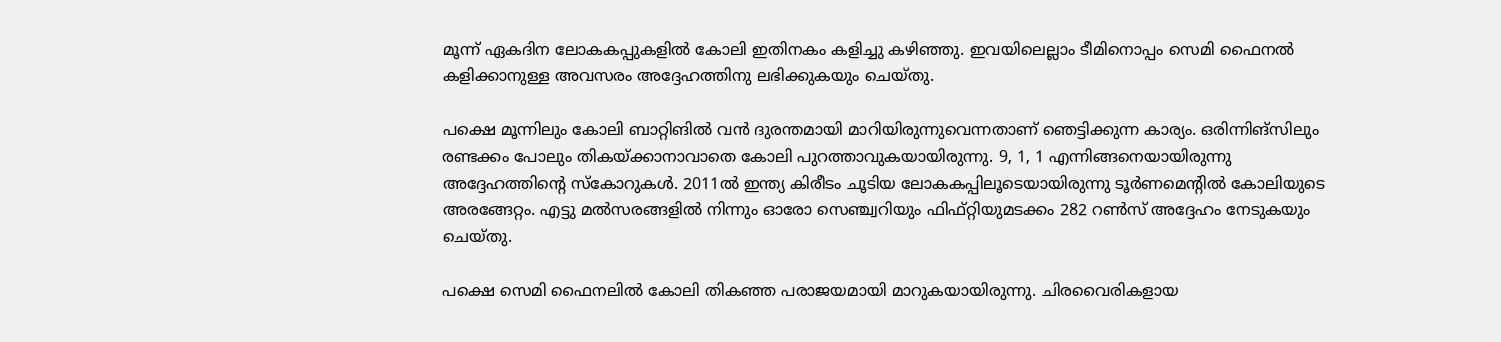മൂന്ന് ഏകദിന ലോകകപ്പുകളില്‍ കോലി ഇതിനകം കളിച്ചു കഴിഞ്ഞു. ഇവയിലെല്ലാം ടീമിനൊപ്പം സെമി ഫൈനല്‍ കളിക്കാനുള്ള അവസരം അദ്ദേഹത്തിനു ലഭിക്കുകയും ചെയ്തു.

പക്ഷെ മൂന്നിലും കോലി ബാറ്റിങില്‍ വന്‍ ദുരന്തമായി മാറിയിരുന്നുവെന്നതാണ് ഞെട്ടിക്കുന്ന കാര്യം. ഒരിന്നിങ്‌സിലും രണ്ടക്കം പോലും തികയ്ക്കാനാവാതെ കോലി പുറത്താവുകയായിരുന്നു. 9, 1, 1 എന്നിങ്ങനെയായിരുന്നു അദ്ദേഹത്തിന്റെ സ്‌കോറുകള്‍. 2011ല്‍ ഇന്ത്യ കിരീടം ചൂടിയ ലോകകപ്പിലൂടെയായിരുന്നു ടൂര്‍ണമെന്റില്‍ കോലിയുടെ അരങ്ങേറ്റം. എട്ടു മല്‍സരങ്ങളില്‍ നിന്നും ഓരോ സെഞ്ച്വറിയും ഫിഫ്റ്റിയുമടക്കം 282 റണ്‍സ് അദ്ദേഹം നേടുകയും ചെയ്തു.

പക്ഷെ സെമി ഫൈനലില്‍ കോലി തികഞ്ഞ പരാജയമായി മാറുകയായിരുന്നു. ചിരവൈരികളായ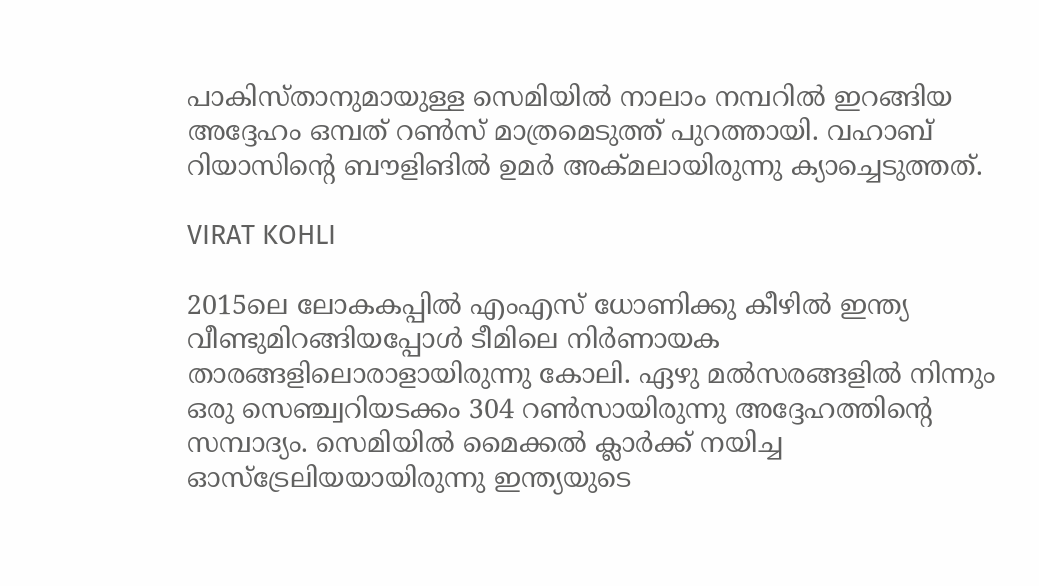പാകിസ്താനുമായുള്ള സെമിയില്‍ നാലാം നമ്പറില്‍ ഇറങ്ങിയ അദ്ദേഹം ഒമ്പത് റണ്‍സ് മാത്രമെടുത്ത് പുറത്തായി. വഹാബ് റിയാസിന്റെ ബൗളിങില്‍ ഉമര്‍ അക്മലായിരുന്നു ക്യാച്ചെടുത്തത്.

VIRAT KOHLI

2015ലെ ലോകകപ്പില്‍ എംഎസ് ധോണിക്കു കീഴില്‍ ഇന്ത്യ വീണ്ടുമിറങ്ങിയപ്പോള്‍ ടീമിലെ നിര്‍ണായക താരങ്ങളിലൊരാളായിരുന്നു കോലി. ഏഴു മല്‍സരങ്ങളില്‍ നിന്നും ഒരു സെഞ്ച്വറിയടക്കം 304 റണ്‍സായിരുന്നു അദ്ദേഹത്തിന്റെ സമ്പാദ്യം. സെമിയില്‍ മൈക്കല്‍ ക്ലാര്‍ക്ക് നയിച്ച ഓസ്‌ട്രേലിയയായിരുന്നു ഇന്ത്യയുടെ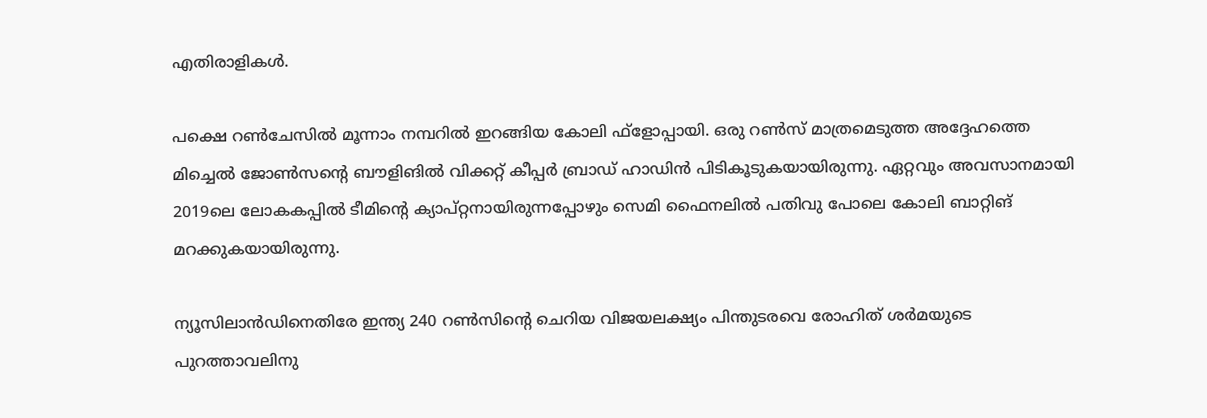എതിരാളികള്‍.

പക്ഷെ റണ്‍ചേസില്‍ മൂന്നാം നമ്പറില്‍ ഇറങ്ങിയ കോലി ഫ്‌ളോപ്പായി. ഒരു റണ്‍സ് മാത്രമെടുത്ത അദ്ദേഹത്തെ മിച്ചെല്‍ ജോണ്‍സന്റെ ബൗളിങില്‍ വിക്കറ്റ് കീപ്പര്‍ ബ്രാഡ് ഹാഡിന്‍ പിടികൂടുകയായിരുന്നു. ഏറ്റവും അവസാനമായി 2019ലെ ലോകകപ്പില്‍ ടീമിന്റെ ക്യാപ്റ്റനായിരുന്നപ്പോഴും സെമി ഫൈനലില്‍ പതിവു പോലെ കോലി ബാറ്റിങ് മറക്കുകയായിരുന്നു.

ന്യൂസിലാന്‍ഡിനെതിരേ ഇന്ത്യ 240 റണ്‍സിന്റെ ചെറിയ വിജയലക്ഷ്യം പിന്തുടരവെ രോഹിത് ശര്‍മയുടെ പുറത്താവലിനു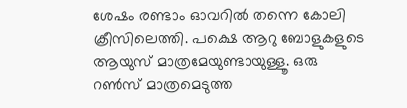ശേഷം രണ്ടാം ഓവറില്‍ തന്നെ കോലി ക്രീസിലെത്തി. പക്ഷെ ആറു ബോളുകളുടെ ആയുസ് മാത്രമേയുണ്ടായുള്ളൂ. ഒരു റണ്‍സ് മാത്രമെടുത്ത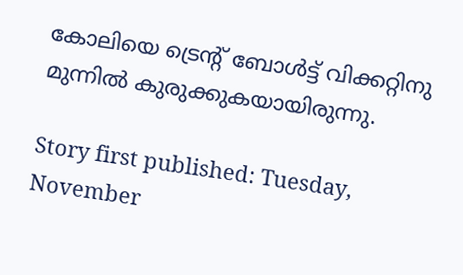കോലിയെ ട്രെന്റ് ബോള്‍ട്ട് വിക്കറ്റിനു മുന്നില്‍ കുരുക്കുകയായിരുന്നു.

Story first published: Tuesday, November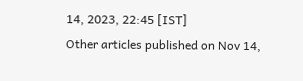14, 2023, 22:45 [IST]
Other articles published on Nov 14,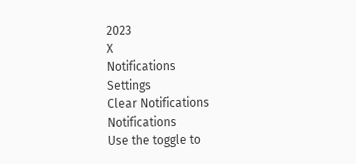2023
X
Notifications
Settings
Clear Notifications
Notifications
Use the toggle to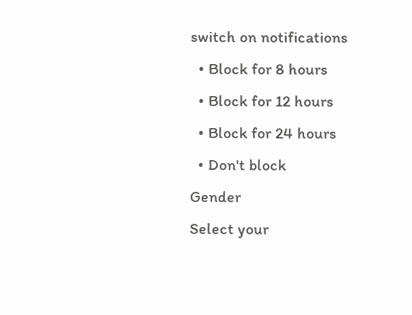switch on notifications
  • Block for 8 hours
  • Block for 12 hours
  • Block for 24 hours
  • Don't block
Gender
Select your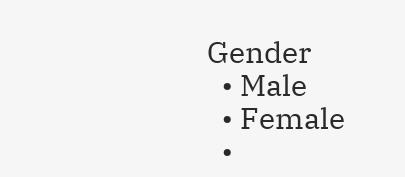Gender
  • Male
  • Female
  •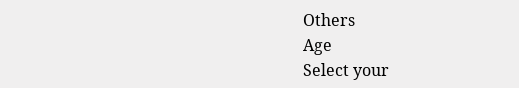Others
Age
Select your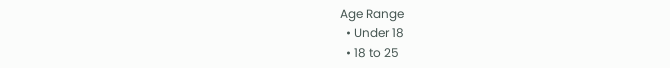Age Range
  • Under 18
  • 18 to 25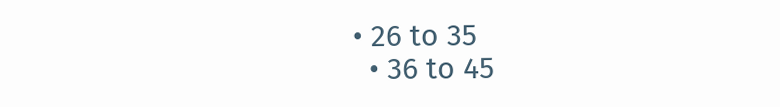• 26 to 35
  • 36 to 45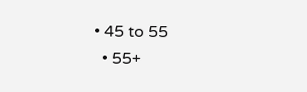• 45 to 55
  • 55+